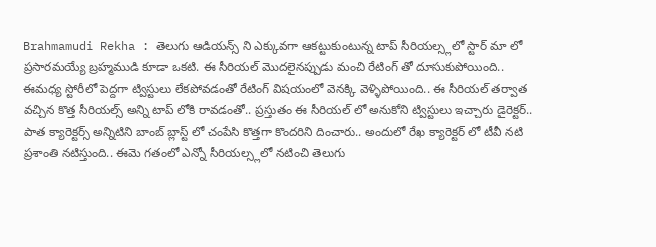Brahmamudi Rekha : తెలుగు ఆడియన్స్ ని ఎక్కువగా ఆకట్టుకుంటున్న టాప్ సీరియల్స్లలో స్టార్ మా లో ప్రసారమయ్యే బ్రహ్మముడి కూడా ఒకటి. ఈ సీరియల్ మొదలైనప్పుడు మంచి రేటింగ్ తో దూసుకుపోయింది.. ఈమధ్య స్టోరీలో పెద్దగా ట్విస్టులు లేకపోవడంతో రేటింగ్ విషయంలో వెనక్కి వెళ్ళిపోయింది.. ఈ సీరియల్ తర్వాత వచ్చిన కొత్త సీరియల్స్ అన్ని టాప్ లోకి రావడంతో.. ప్రస్తుతం ఈ సీరియల్ లో అనుకోని ట్విస్టులు ఇచ్చారు డైరెక్టర్.. పాత క్యారెక్టర్స్ అన్నిటిని బాంబ్ బ్లాస్ట్ లో చంపేసి కొత్తగా కొందరిని దించారు.. అందులో రేఖ క్యారెక్టర్ లో టీవీ నటి ప్రశాంతి నటిస్తుంది.. ఈమె గతంలో ఎన్నో సీరియల్స్లలో నటించి తెలుగు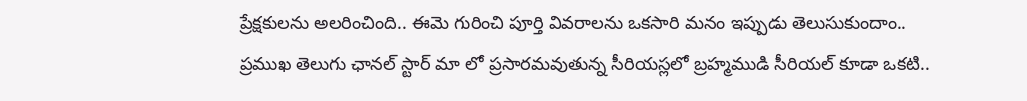ప్రేక్షకులను అలరించింది.. ఈమె గురించి పూర్తి వివరాలను ఒకసారి మనం ఇప్పుడు తెలుసుకుందాం..
ప్రముఖ తెలుగు ఛానల్ స్టార్ మా లో ప్రసారమవుతున్న సీరియస్లలో బ్రహ్మముడి సీరియల్ కూడా ఒకటి..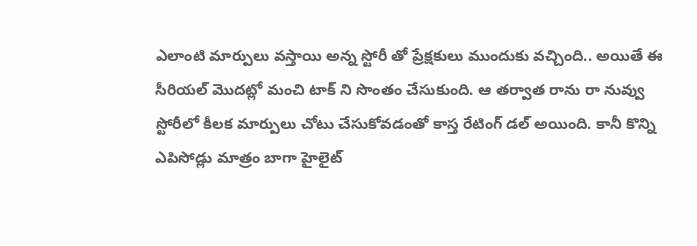ఎలాంటి మార్పులు వస్తాయి అన్న స్టోరీ తో ప్రేక్షకులు ముందుకు వచ్చింది.. అయితే ఈ సీరియల్ మొదట్లో మంచి టాక్ ని సొంతం చేసుకుంది. ఆ తర్వాత రాను రా నువ్వు స్టోరీలో కీలక మార్పులు చోటు చేసుకోవడంతో కాస్త రేటింగ్ డల్ అయింది. కానీ కొన్ని ఎపిసోడ్లు మాత్రం బాగా హైలైట్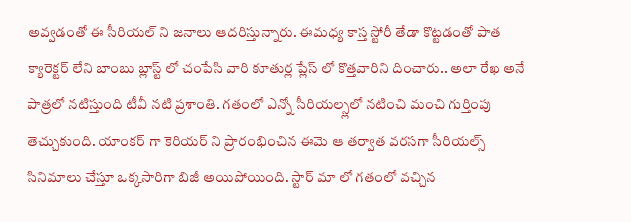అవ్వడంతో ఈ సీరియల్ ని జనాలు ఆదరిస్తున్నారు. ఈమధ్య కాస్త స్టోరీ తేడా కొట్టడంతో పాత క్యారెక్టర్ లేని బాంబు బ్లాస్ట్ లో చంపేసి వారి కూతుర్ల ప్లేస్ లో కొత్తవారిని దించారు.. అలా రేఖ అనే పాత్రలో నటిస్తుంది టీవీ నటి ప్రశాంతి. గతంలో ఎన్నో సీరియల్స్లలో నటించి మంచి గుర్తింపు తెచ్చుకుంది. యాంకర్ గా కెరియర్ ని ప్రారంభించిన ఈమె ఆ తర్వాత వరసగా సీరియల్స్ సినిమాలు చేస్తూ ఒక్కసారిగా బిజీ అయిపోయింది. స్టార్ మా లో గతంలో వచ్చిన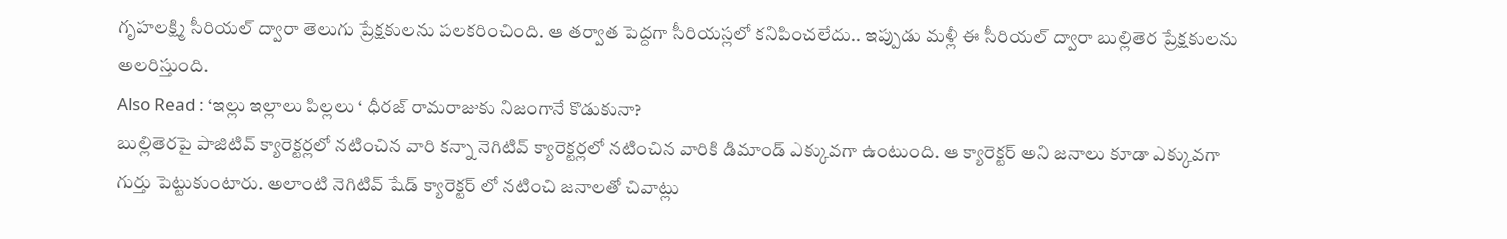గృహలక్ష్మి సీరియల్ ద్వారా తెలుగు ప్రేక్షకులను పలకరించింది. ఆ తర్వాత పెద్దగా సీరియస్లలో కనిపించలేదు.. ఇప్పుడు మళ్లీ ఈ సీరియల్ ద్వారా బుల్లితెర ప్రేక్షకులను అలరిస్తుంది.
Also Read : ‘ఇల్లు ఇల్లాలు పిల్లలు ‘ ధీరజ్ రామరాజుకు నిజంగానే కొడుకునా?
బుల్లితెరపై పాజిటివ్ క్యారెక్టర్లలో నటించిన వారి కన్నా నెగిటివ్ క్యారెక్టర్లలో నటించిన వారికి డిమాండ్ ఎక్కువగా ఉంటుంది. ఆ క్యారెక్టర్ అని జనాలు కూడా ఎక్కువగా గుర్తు పెట్టుకుంటారు. అలాంటి నెగిటివ్ షేడ్ క్యారెక్టర్ లో నటించి జనాలతో చివాట్లు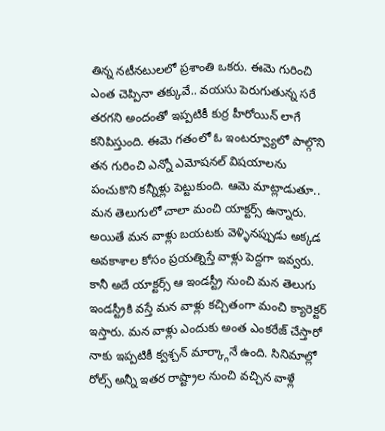తిన్న నటీనటులలో ప్రశాంతి ఒకరు. ఈమె గురించి ఎంత చెప్పినా తక్కువే.. వయసు పెరుగుతున్న సరే తరగని అందంతో ఇప్పటికీ కుర్ర హీరోయిన్ లాగే కనిపిస్తుంది. ఈమె గతంలో ఓ ఇంటర్వ్యూలో పాల్గొని తన గురించి ఎన్నో ఎమోషనల్ విషయాలను పంచుకొని కన్నీళ్లు పెట్టుకుంది. ఆమె మాట్లాడుతూ.. మన తెలుగులో చాలా మంచి యాక్టర్స్ ఉన్నారు. అయితే మన వాళ్లు బయటకు వెళ్ళినప్పుడు అక్కడ అవకాశాల కోసం ప్రయత్నిస్తే వాళ్లు పెద్దగా ఇవ్వరు. కానీ అదే యాక్టర్స్ ఆ ఇండస్ట్రీ నుంచి మన తెలుగు ఇండస్ట్రీకి వస్తే మన వాళ్లు కచ్చితంగా మంచి క్యారెక్టర్ ఇస్తారు. మన వాళ్లు ఎందుకు అంత ఎంకరేజ్ చేస్తారో నాకు ఇప్పటికీ క్వశ్చన్ మార్క్గానే ఉంది. సినిమాల్లో రోల్స్ అన్నీ ఇతర రాష్ట్రాల నుంచి వచ్చిన వాళ్లే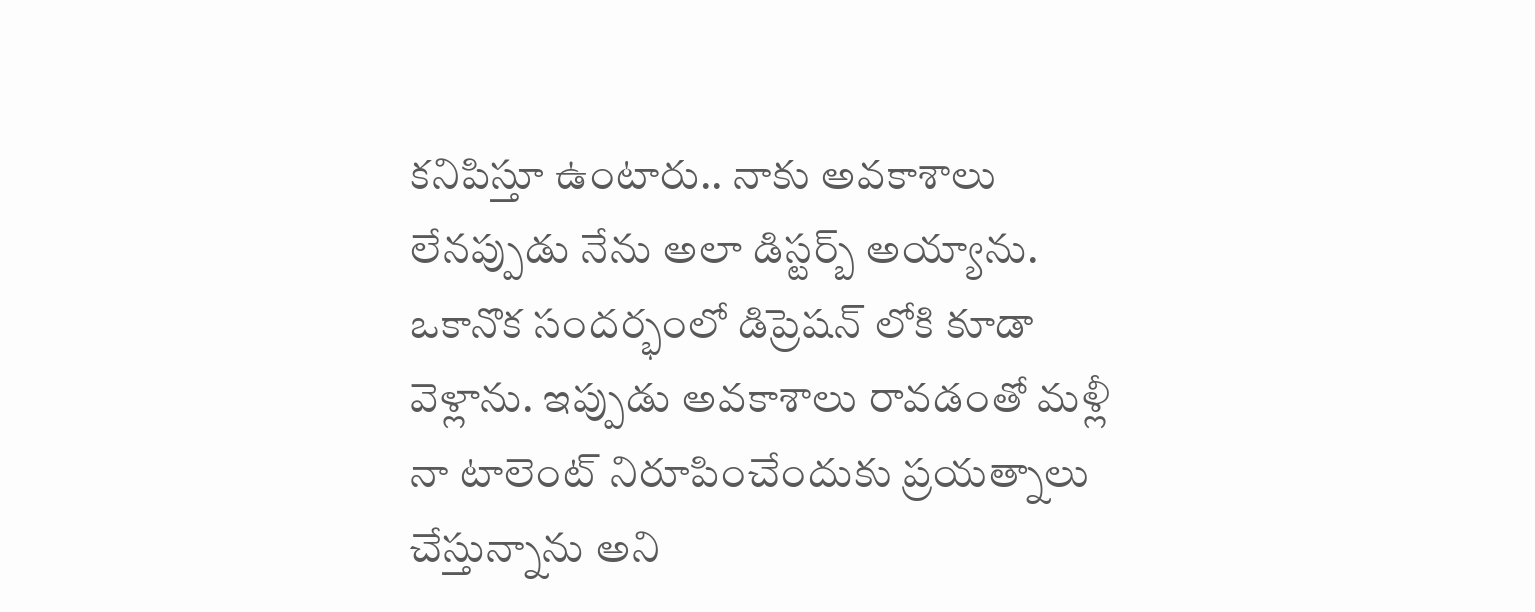కనిపిస్తూ ఉంటారు.. నాకు అవకాశాలు లేనప్పుడు నేను అలా డిస్టర్బ్ అయ్యాను. ఒకానొక సందర్భంలో డిప్రెషన్ లోకి కూడా వెళ్లాను. ఇప్పుడు అవకాశాలు రావడంతో మళ్లీ నా టాలెంట్ నిరూపించేందుకు ప్రయత్నాలు చేస్తున్నాను అని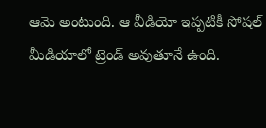ఆమె అంటుంది. ఆ వీడియో ఇప్పటికీ సోషల్ మీడియాలో ట్రెండ్ అవుతూనే ఉంది.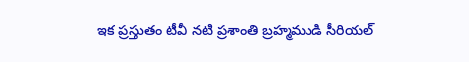ఇక ప్రస్తుతం టీవీ నటి ప్రశాంతి బ్రహ్మముడి సీరియల్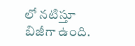లో నటిస్తూ బిజీగా ఉంది.